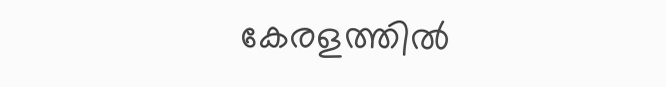കേരളത്തില്‍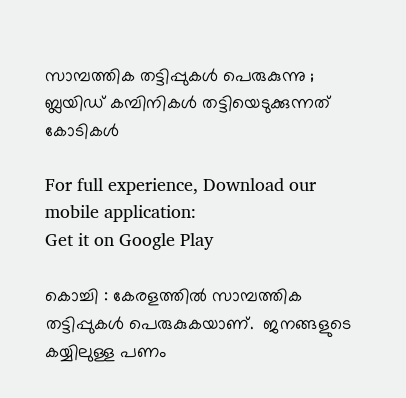സാമ്പത്തിക തട്ടിപ്പുകള്‍ പെരുകുന്നു ; ബ്ലയിഡ് കമ്പിനികള്‍ തട്ടിയെടുക്കുന്നത് കോടികള്‍

For full experience, Download our mobile application:
Get it on Google Play

കൊച്ചി : കേരളത്തില്‍ സാമ്പത്തിക തട്ടിപ്പുകള്‍ പെരുകുകയാണ്.  ജനങ്ങളുടെ കയ്യിലുള്ള പണം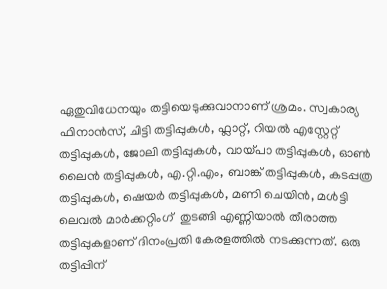ഏതുവിധേനയും തട്ടിയെടുക്കുവാനാണ് ശ്രമം. സ്വകാര്യ ഫിനാന്‍സ്, ചിട്ടി തട്ടിപ്പുകള്‍, ഫ്ലാറ്റ്, റിയല്‍ എസ്റ്റേറ്റ് തട്ടിപ്പുകള്‍, ജോലി തട്ടിപ്പുകള്‍, വായ്പാ തട്ടിപ്പുകള്‍, ഓണ്‍ ലൈന്‍ തട്ടിപ്പുകള്‍, എ.റ്റി.എം, ബാങ്ക് തട്ടിപ്പുകള്‍, കടപ്പത്ര തട്ടിപ്പുകള്‍, ഷെയര്‍ തട്ടിപ്പുകള്‍, മണി ചെയിന്‍, മള്‍ട്ടി ലെവല്‍ മാര്‍ക്കറ്റിംഗ്  തുടങ്ങി എണ്ണിയാല്‍ തീരാത്ത തട്ടിപ്പുകളാണ് ദിനംപ്രതി കേരളത്തില്‍ നടക്കുന്നത്. ഒരു തട്ടിപ്പിന്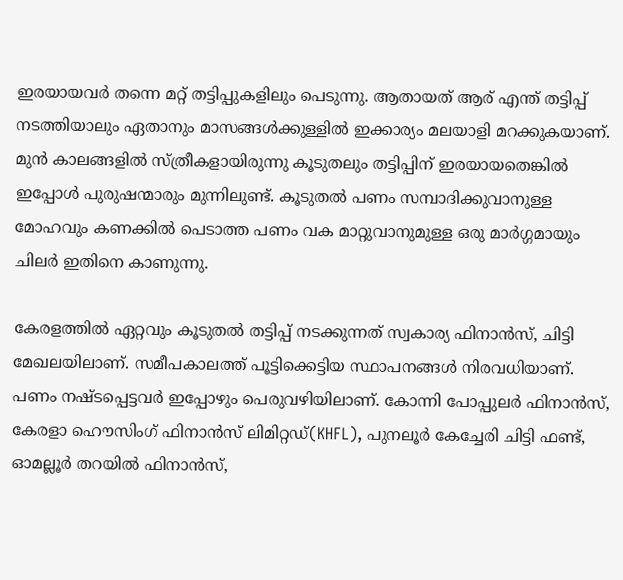ഇരയായവര്‍ തന്നെ മറ്റ് തട്ടിപ്പുകളിലും പെടുന്നു. ആതായത് ആര് എന്ത് തട്ടിപ്പ് നടത്തിയാലും ഏതാനും മാസങ്ങള്‍ക്കുള്ളില്‍ ഇക്കാര്യം മലയാളി മറക്കുകയാണ്. മുന്‍ കാലങ്ങളില്‍ സ്ത്രീകളായിരുന്നു കൂടുതലും തട്ടിപ്പിന് ഇരയായതെങ്കില്‍ ഇപ്പോള്‍ പുരുഷന്മാരും മുന്നിലുണ്ട്. കൂടുതല്‍ പണം സമ്പാദിക്കുവാനുള്ള മോഹവും കണക്കില്‍ പെടാത്ത പണം വക മാറ്റുവാനുമുള്ള ഒരു മാര്‍ഗ്ഗമായും ചിലര്‍ ഇതിനെ കാണുന്നു.

കേരളത്തില്‍ ഏറ്റവും കൂടുതല്‍ തട്ടിപ്പ് നടക്കുന്നത് സ്വകാര്യ ഫിനാന്‍സ്, ചിട്ടി മേഖലയിലാണ്. സമീപകാലത്ത് പൂട്ടിക്കെട്ടിയ സ്ഥാപനങ്ങള്‍ നിരവധിയാണ്. പണം നഷ്ടപ്പെട്ടവര്‍ ഇപ്പോഴും പെരുവഴിയിലാണ്. കോന്നി പോപ്പുലര്‍ ഫിനാന്‍സ്, കേരളാ ഹൌസിംഗ് ഫിനാന്‍സ് ലിമിറ്റഡ്(KHFL), പുനലൂര്‍ കേച്ചേരി ചിട്ടി ഫണ്ട്, ഓമല്ലൂര്‍ തറയില്‍ ഫിനാന്‍സ്,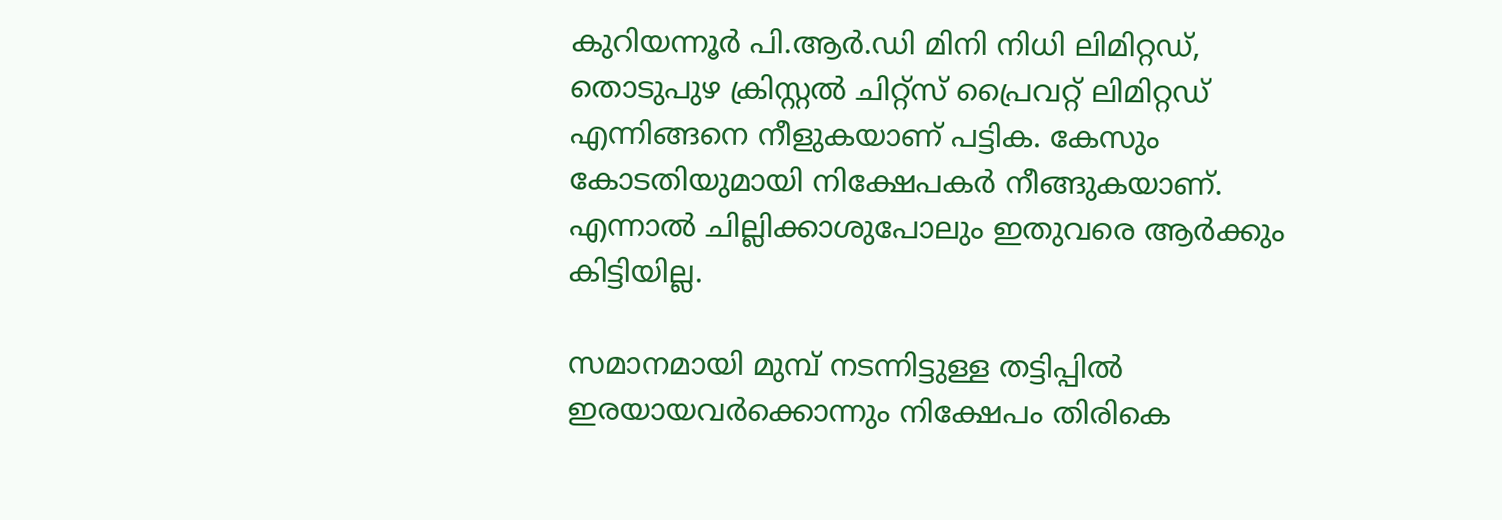കുറിയന്നൂര്‍ പി.ആര്‍.ഡി മിനി നിധി ലിമിറ്റഡ്, തൊടുപുഴ ക്രിസ്റ്റല്‍ ചിറ്റ്സ് പ്രൈവറ്റ് ലിമിറ്റഡ് എന്നിങ്ങനെ നീളുകയാണ് പട്ടിക. കേസും കോടതിയുമായി നിക്ഷേപകര്‍ നീങ്ങുകയാണ്. എന്നാല്‍ ചില്ലിക്കാശുപോലും ഇതുവരെ ആര്‍ക്കും കിട്ടിയില്ല.

സമാനമായി മുമ്പ് നടന്നിട്ടുള്ള തട്ടിപ്പില്‍ ഇരയായവര്‍ക്കൊന്നും നിക്ഷേപം തിരികെ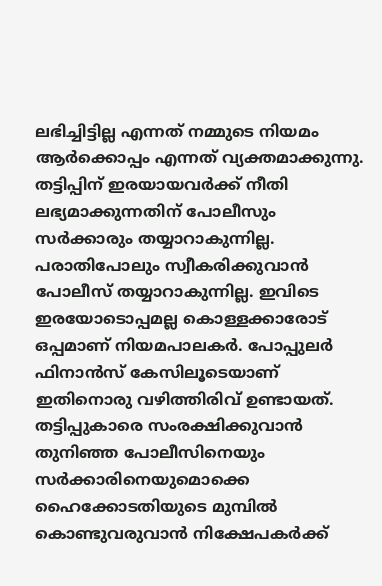ലഭിച്ചിട്ടില്ല എന്നത് നമ്മുടെ നിയമം ആര്‍ക്കൊപ്പം എന്നത് വ്യക്തമാക്കുന്നു. തട്ടിപ്പിന് ഇരയായവര്‍ക്ക് നീതി ലഭ്യമാക്കുന്നതിന് പോലീസും സര്‍ക്കാരും തയ്യാറാകുന്നില്ല. പരാതിപോലും സ്വീകരിക്കുവാന്‍ പോലീസ് തയ്യാറാകുന്നില്ല. ഇവിടെ ഇരയോടൊപ്പമല്ല കൊള്ളക്കാരോട് ഒപ്പമാണ് നിയമപാലകര്‍. പോപ്പുലര്‍ ഫിനാന്‍സ് കേസിലൂടെയാണ് ഇതിനൊരു വഴിത്തിരിവ് ഉണ്ടായത്. തട്ടിപ്പുകാരെ സംരക്ഷിക്കുവാന്‍ തുനിഞ്ഞ പോലീസിനെയും സര്‍ക്കാരിനെയുമൊക്കെ ഹൈക്കോടതിയുടെ മുമ്പില്‍ കൊണ്ടുവരുവാന്‍ നിക്ഷേപകര്‍ക്ക്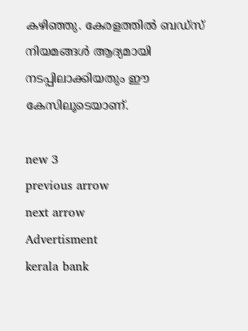കഴിഞ്ഞു. കേരളത്തില്‍ ബഡ്സ് നിയമങ്ങള്‍ ആദ്യമായി നടപ്പിലാക്കിയതും ഈ കേസിലൂടെയാണ്.

new 3
previous arrow
next arrow
Advertisment
kerala bank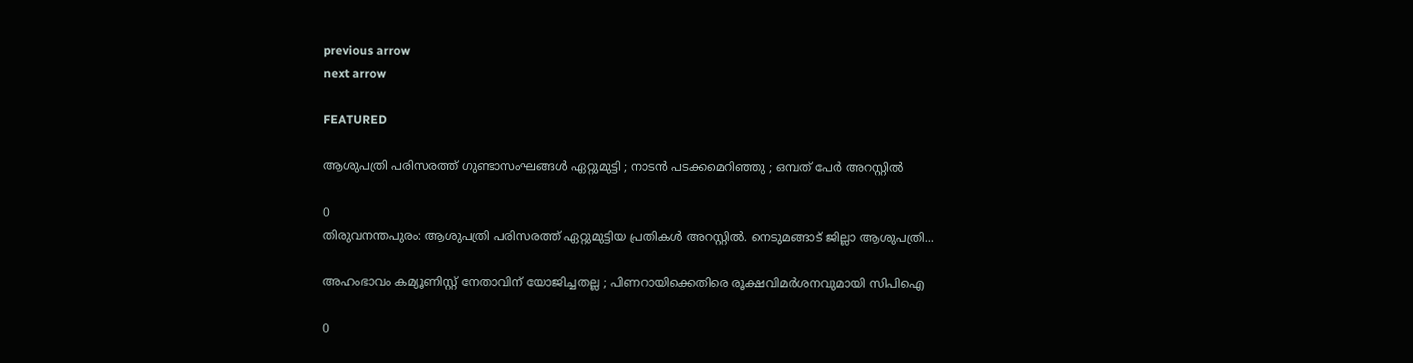previous arrow
next arrow

FEATURED

ആശുപത്രി പരിസരത്ത് ഗുണ്ടാസംഘങ്ങൾ ഏറ്റുമുട്ടി ; നാടൻ പടക്കമെറിഞ്ഞു ; ഒമ്പത് പേർ അറസ്റ്റിൽ

0
തിരുവനന്തപുരം: ആശുപത്രി പരിസരത്ത് ഏറ്റുമുട്ടിയ പ്രതികൾ അറസ്റ്റിൽ. നെടുമങ്ങാട് ജില്ലാ ആശുപത്രി...

അഹംഭാവം കമ്യൂണിസ്റ്റ് നേതാവിന് യോജിച്ചതല്ല ; പിണറായിക്കെതിരെ രൂക്ഷവിമർശനവുമായി സിപിഐ

0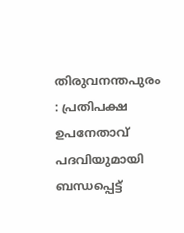തിരുവനന്തപുരം : പ്രതിപക്ഷ ഉപനേതാവ് പദവിയുമായി ബന്ധപ്പെട്ട്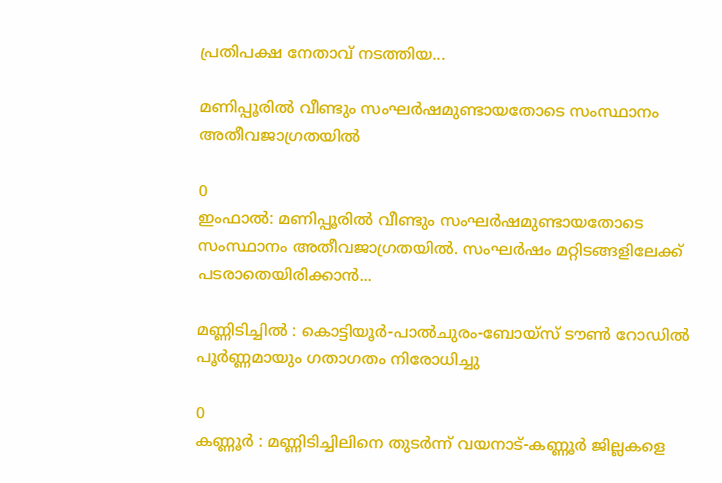പ്രതിപക്ഷ നേതാവ് നടത്തിയ...

മണിപ്പൂരിൽ വീണ്ടും സംഘർഷമുണ്ടായതോടെ സംസ്ഥാനം അതീവജാഗ്രതയിൽ

0
ഇംഫാൽ: മണിപ്പൂരിൽ വീണ്ടും സംഘർഷമുണ്ടായതോടെ സംസ്ഥാനം അതീവജാഗ്രതയിൽ. സംഘർഷം മറ്റിടങ്ങളിലേക്ക് പടരാതെയിരിക്കാൻ...

മണ്ണിടിച്ചിൽ : കൊട്ടിയൂർ-പാൽചുരം-ബോയ്സ് ടൗൺ റോഡിൽ പൂർണ്ണമായും ഗതാഗതം നിരോധിച്ചു

0
കണ്ണൂർ : മണ്ണിടിച്ചിലിനെ തുടർന്ന് വയനാട്-കണ്ണൂർ ജില്ലകളെ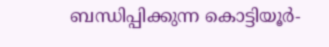ബന്ധിപ്പിക്കുന്ന കൊട്ടിയൂർ-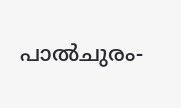പാൽചുരം-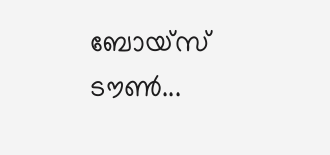ബോയ്സ് ടൗൺ...